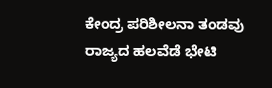ಕೇಂದ್ರ ಪರಿಶೀಲನಾ ತಂಡವು ರಾಜ್ಯದ ಹಲವೆಡೆ ಭೇಟಿ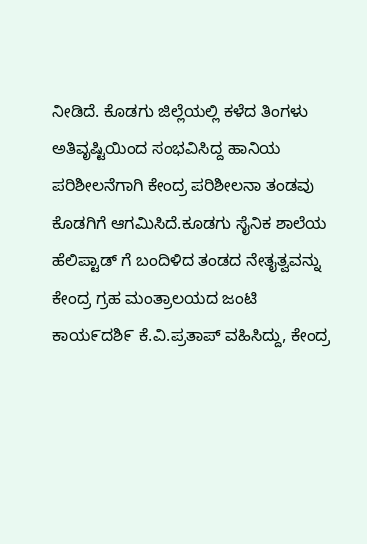ನೀಡಿದೆ. ಕೊಡಗು ಜಿಲ್ಲೆಯಲ್ಲಿ ಕಳೆದ ತಿಂಗಳು ಅತಿವೃಷ್ಟಿಯಿಂದ ಸಂಭವಿಸಿದ್ದ ಹಾನಿಯ ಪರಿಶೀಲನೆಗಾಗಿ ಕೇಂದ್ರ ಪರಿಶೀಲನಾ ತಂಡವು ಕೊಡಗಿಗೆ ಆಗಮಿಸಿದೆ.ಕೂಡಗು ಸೈನಿಕ ಶಾಲೆಯ ಹೆಲಿಪ್ಟಾಡ್ ಗೆ ಬಂದಿಳಿದ ತಂಡದ ನೇತೖತ್ವವನ್ನು ಕೇಂದ್ರ ಗ್ರಹ ಮಂತ್ರಾಲಯದ ಜಂಟಿ ಕಾಯ೯ದಶಿ೯ ಕೆ.ವಿ.ಪ್ರತಾಪ್ ವಹಿಸಿದ್ದು, ಕೇಂದ್ರ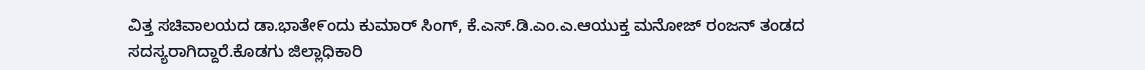ವಿತ್ತ ಸಚಿವಾಲಯದ ಡಾ.ಭಾತೇ೯ಂದು ಕುಮಾರ್ ಸಿಂಗ್, ಕೆ.ಎಸ್.ಡಿ.ಎಂ.ಎ.ಆಯುಕ್ತ ಮನೋಜ್ ರಂಜನ್ ತಂಡದ ಸದಸ್ಯರಾಗಿದ್ದಾರೆ.ಕೊಡಗು ಜಿಲ್ಲಾಧಿಕಾರಿ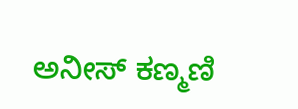ಅನೀಸ್ ಕಣ್ಮಣಿ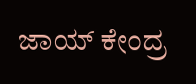ಜಾಯ್ ಕೇಂದ್ರ